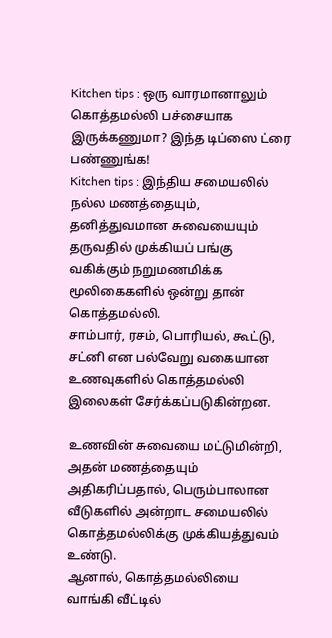Kitchen tips : ஒரு வாரமானாலும் கொத்தமல்லி பச்சையாக இருக்கணுமா? இந்த டிப்ஸை ட்ரை பண்ணுங்க!
Kitchen tips : இந்திய சமையலில் நல்ல மணத்தையும், தனித்துவமான சுவையையும் தருவதில் முக்கியப் பங்கு வகிக்கும் நறுமணமிக்க மூலிகைகளில் ஒன்று தான் கொத்தமல்லி.
சாம்பார், ரசம், பொரியல், கூட்டு, சட்னி என பல்வேறு வகையான உணவுகளில் கொத்தமல்லி இலைகள் சேர்க்கப்படுகின்றன.

உணவின் சுவையை மட்டுமின்றி, அதன் மணத்தையும் அதிகரிப்பதால், பெரும்பாலான வீடுகளில் அன்றாட சமையலில் கொத்தமல்லிக்கு முக்கியத்துவம் உண்டு.
ஆனால், கொத்தமல்லியை வாங்கி வீட்டில்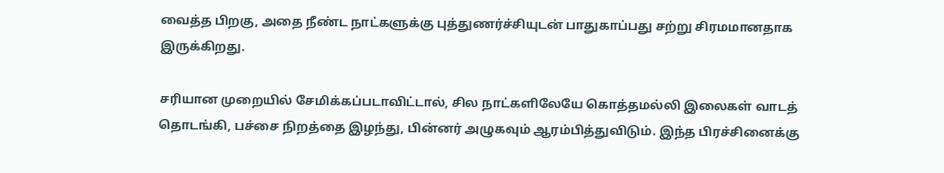வைத்த பிறகு, அதை நீண்ட நாட்களுக்கு புத்துணர்ச்சியுடன் பாதுகாப்பது சற்று சிரமமானதாக இருக்கிறது.

சரியான முறையில் சேமிக்கப்படாவிட்டால், சில நாட்களிலேயே கொத்தமல்லி இலைகள் வாடத் தொடங்கி, பச்சை நிறத்தை இழந்து, பின்னர் அழுகவும் ஆரம்பித்துவிடும். இந்த பிரச்சினைக்கு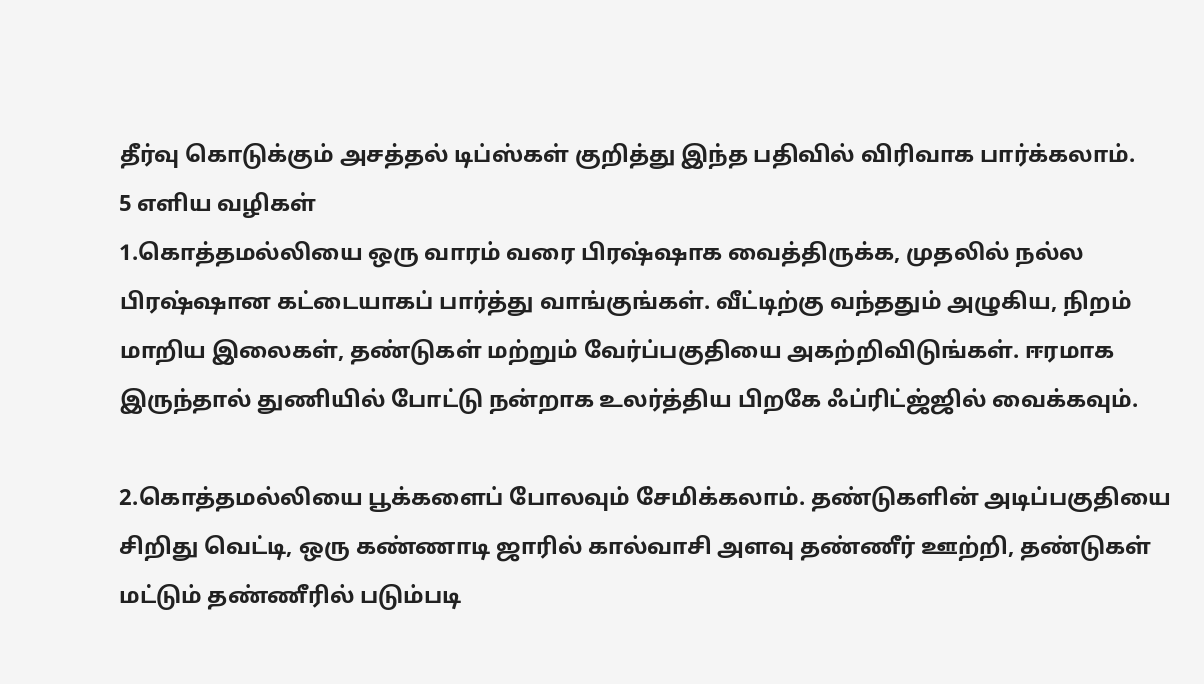தீர்வு கொடுக்கும் அசத்தல் டிப்ஸ்கள் குறித்து இந்த பதிவில் விரிவாக பார்க்கலாம்.
5 எளிய வழிகள்
1.கொத்தமல்லியை ஒரு வாரம் வரை பிரஷ்ஷாக வைத்திருக்க, முதலில் நல்ல பிரஷ்ஷான கட்டையாகப் பார்த்து வாங்குங்கள். வீட்டிற்கு வந்ததும் அழுகிய, நிறம் மாறிய இலைகள், தண்டுகள் மற்றும் வேர்ப்பகுதியை அகற்றிவிடுங்கள். ஈரமாக இருந்தால் துணியில் போட்டு நன்றாக உலர்த்திய பிறகே ஃப்ரிட்ஜ்ஜில் வைக்கவும்.

2.கொத்தமல்லியை பூக்களைப் போலவும் சேமிக்கலாம். தண்டுகளின் அடிப்பகுதியை சிறிது வெட்டி, ஒரு கண்ணாடி ஜாரில் கால்வாசி அளவு தண்ணீர் ஊற்றி, தண்டுகள் மட்டும் தண்ணீரில் படும்படி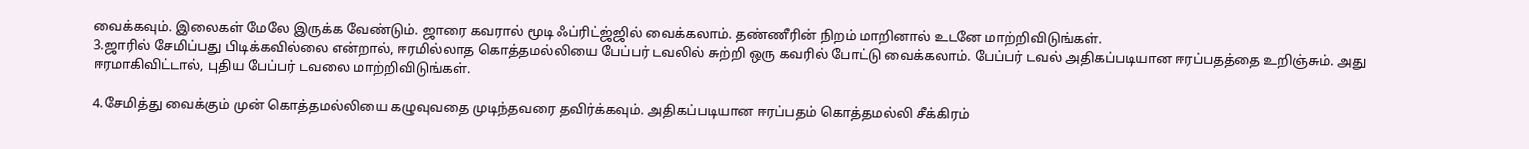வைக்கவும். இலைகள் மேலே இருக்க வேண்டும். ஜாரை கவரால் மூடி ஃப்ரிட்ஜ்ஜில் வைக்கலாம். தண்ணீரின் நிறம் மாறினால் உடனே மாற்றிவிடுங்கள்.
3.ஜாரில் சேமிப்பது பிடிக்கவில்லை என்றால், ஈரமில்லாத கொத்தமல்லியை பேப்பர் டவலில் சுற்றி ஒரு கவரில் போட்டு வைக்கலாம். பேப்பர் டவல் அதிகப்படியான ஈரப்பதத்தை உறிஞ்சும். அது ஈரமாகிவிட்டால், புதிய பேப்பர் டவலை மாற்றிவிடுங்கள்.

4.சேமித்து வைக்கும் முன் கொத்தமல்லியை கழுவுவதை முடிந்தவரை தவிர்க்கவும். அதிகப்படியான ஈரப்பதம் கொத்தமல்லி சீக்கிரம்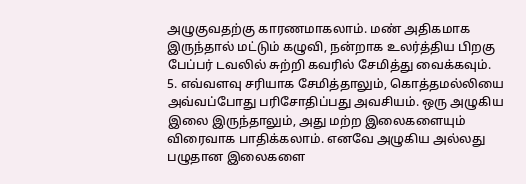அழுகுவதற்கு காரணமாகலாம். மண் அதிகமாக இருந்தால் மட்டும் கழுவி, நன்றாக உலர்த்திய பிறகு பேப்பர் டவலில் சுற்றி கவரில் சேமித்து வைக்கவும்.
5. எவ்வளவு சரியாக சேமித்தாலும், கொத்தமல்லியை அவ்வப்போது பரிசோதிப்பது அவசியம். ஒரு அழுகிய இலை இருந்தாலும், அது மற்ற இலைகளையும் விரைவாக பாதிக்கலாம். எனவே அழுகிய அல்லது பழுதான இலைகளை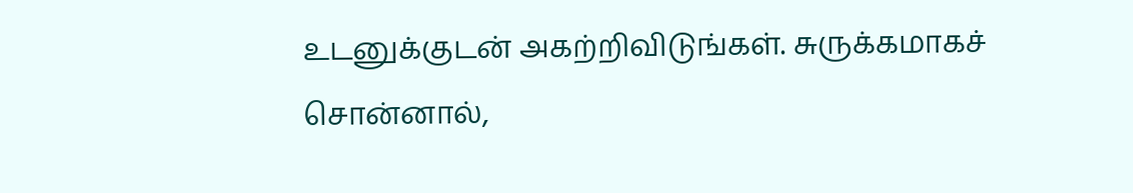உடனுக்குடன் அகற்றிவிடுங்கள். சுருக்கமாகச் சொன்னால்,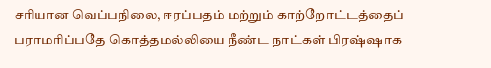சரியான வெப்பநிலை, ஈரப்பதம் மற்றும் காற்றோட்டத்தைப் பராமரிப்பதே கொத்தமல்லியை நீண்ட நாட்கள் பிரஷ்ஷாக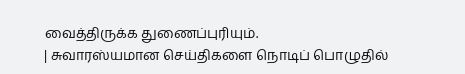வைத்திருக்க துணைப்புரியும்.
| சுவாரஸ்யமான செய்திகளை நொடிப் பொழுதில்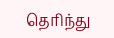தெரிந்து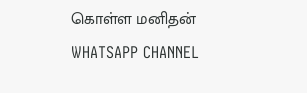கொள்ள மனிதன் WHATSAPP CHANNEL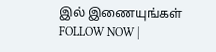இல் இணையுங்கள் FOLLOW NOW |